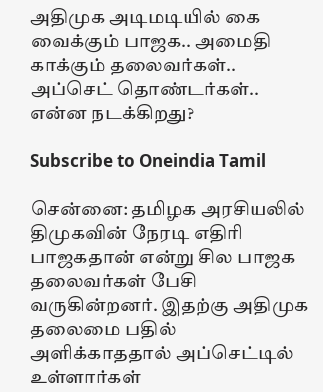அதிமுக அடிமடியில் கை வைக்கும் பாஜக.. அமைதி காக்கும் தலைவர்கள்.. அப்செட் தொண்டர்கள்.. என்ன நடக்கிறது?

Subscribe to Oneindia Tamil

சென்னை: தமிழக அரசியலில் திமுகவின் நேரடி எதிரி பாஜகதான் என்று சில பாஜக தலைவர்கள் பேசி வருகின்றனர். இதற்கு அதிமுக தலைமை பதில் அளிக்காததால் அப்செட்டில் உள்ளார்கள்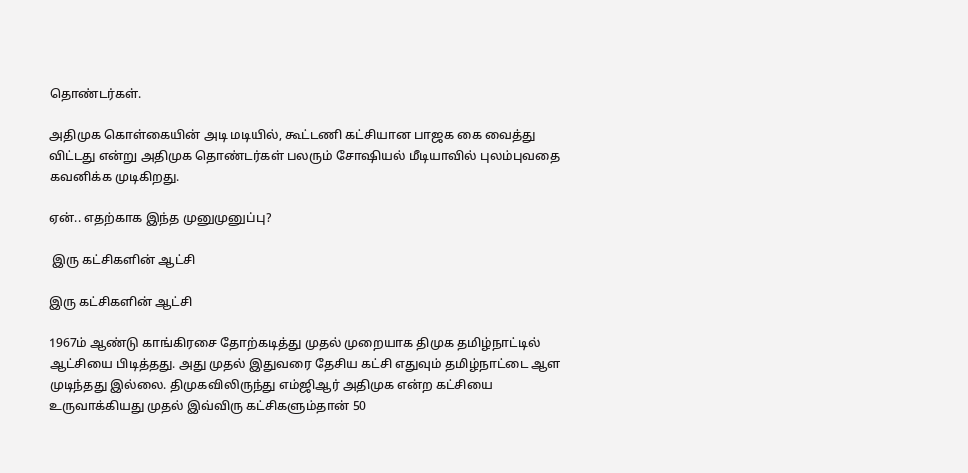தொண்டர்கள்.

அதிமுக கொள்கையின் அடி மடியில், கூட்டணி கட்சியான பாஜக கை வைத்து விட்டது என்று அதிமுக தொண்டர்கள் பலரும் சோஷியல் மீடியாவில் புலம்புவதை கவனிக்க முடிகிறது.

ஏன்.. எதற்காக இந்த முனுமுனுப்பு?

 இரு கட்சிகளின் ஆட்சி

இரு கட்சிகளின் ஆட்சி

1967ம் ஆண்டு காங்கிரசை தோற்கடித்து முதல் முறையாக திமுக தமிழ்நாட்டில் ஆட்சியை பிடித்தது. அது முதல் இதுவரை தேசிய கட்சி எதுவும் தமிழ்நாட்டை ஆள முடிந்தது இல்லை. திமுகவிலிருந்து எம்ஜிஆர் அதிமுக என்ற கட்சியை உருவாக்கியது முதல் இவ்விரு கட்சிகளும்தான் 50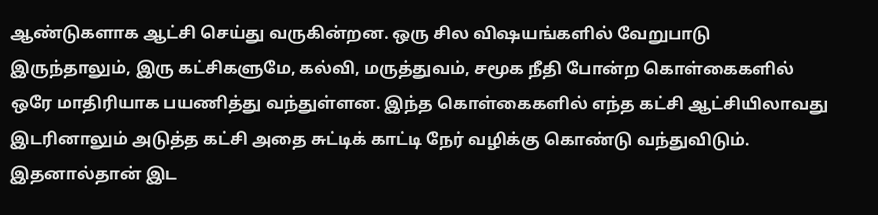ஆண்டுகளாக ஆட்சி செய்து வருகின்றன. ஒரு சில விஷயங்களில் வேறுபாடு இருந்தாலும், இரு கட்சிகளுமே, கல்வி, மருத்துவம், சமூக நீதி போன்ற கொள்கைகளில் ஒரே மாதிரியாக பயணித்து வந்துள்ளன. இந்த கொள்கைகளில் எந்த கட்சி ஆட்சியிலாவது இடரினாலும் அடுத்த கட்சி அதை சுட்டிக் காட்டி நேர் வழிக்கு கொண்டு வந்துவிடும். இதனால்தான் இட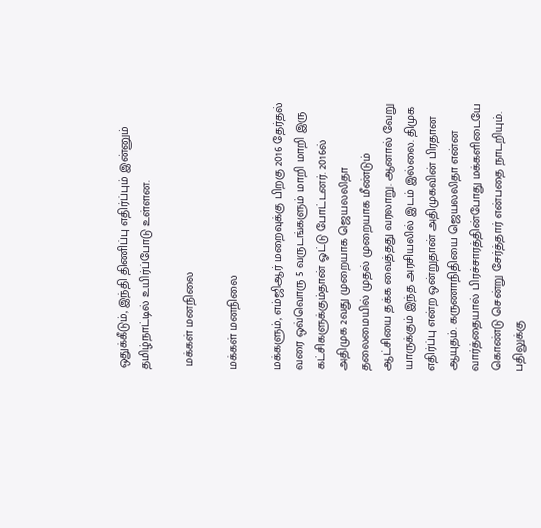ஒதுக்கீடும், இந்தி திணிப்பு எதிர்ப்பும் இன்னும் தமிழ்நாட்டில் உயிர்ப்போடு உள்ளன.

 மக்கள் மனநிலை

மக்கள் மனநிலை

மக்களும், எம்ஜிஆர் மறைவுக்கு பிறகு 2016 தேர்தல் வரை ஒவ்வொரு 5 வருடங்களும் மாறி மாறி இரு கட்சிகளுக்கும்தான் ஓட்டு போட்டனர். 2016ல் அதிமுக 2வது முறையாக ஜெயலலிதா தலைமையில் முதல் முறையாக மீண்டும் ஆட்சியை தக்க வைத்தது வரலாறு. ஆனால் வேறு யாருக்கும் இந்த அரசியலில் இடம் இல்லை. திமுக எதிர்ப்பு என்ற ஒன்றுதான் அதிமுகவின் பிரதான ஆயுதம். கருணாநிதியை ஜெயலலிதா என்ன வார்த்தையால் பிரச்சாரத்தின்போது மக்களிடையே கொண்டு சென்று சேர்த்தார் என்பதை நாடறியும். பதிலுக்கு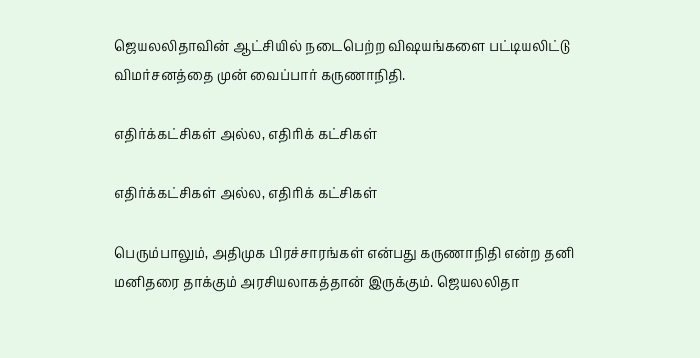ஜெயலலிதாவின் ஆட்சியில் நடைபெற்ற விஷயங்களை பட்டியலிட்டு விமர்சனத்தை முன் வைப்பார் கருணாநிதி.

எதிர்க்கட்சிகள் அல்ல, எதிரிக் கட்சிகள்

எதிர்க்கட்சிகள் அல்ல, எதிரிக் கட்சிகள்

பெரும்பாலும், அதிமுக பிரச்சாரங்கள் என்பது கருணாநிதி என்ற தனி மனிதரை தாக்கும் அரசியலாகத்தான் இருக்கும். ஜெயலலிதா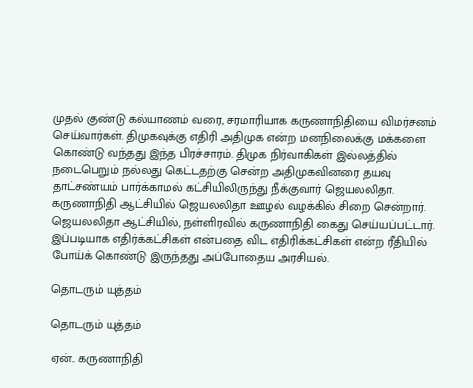முதல் குண்டு கல்யாணம் வரை, சரமாரியாக கருணாநிதியை விமர்சனம் செய்வார்கள். திமுகவுக்கு எதிரி அதிமுக என்ற மனநிலைக்கு மக்களை கொண்டு வந்தது இந்த பிரச்சாரம். திமுக நிர்வாகிகள் இல்லத்தில் நடைபெறும் நல்லது கெட்டதற்கு சென்ற அதிமுகவினரை தயவு தாட்சண்யம் பார்க்காமல் கட்சியிலிருந்து நீக்குவார் ஜெயலலிதா. கருணாநிதி ஆட்சியில் ஜெயலலிதா ஊழல் வழக்கில் சிறை சென்றார். ஜெயலலிதா ஆட்சியில், நள்ளிரவில் கருணாநிதி கைது செய்யப்பட்டார். இப்படியாக எதிர்க்கட்சிகள் என்பதை விட எதிரிக்கட்சிகள் என்ற ரீதியில் போய்க் கொண்டு இருந்தது அப்போதைய அரசியல்.

தொடரும் யுத்தம்

தொடரும் யுத்தம்

ஏன்.. கருணாநிதி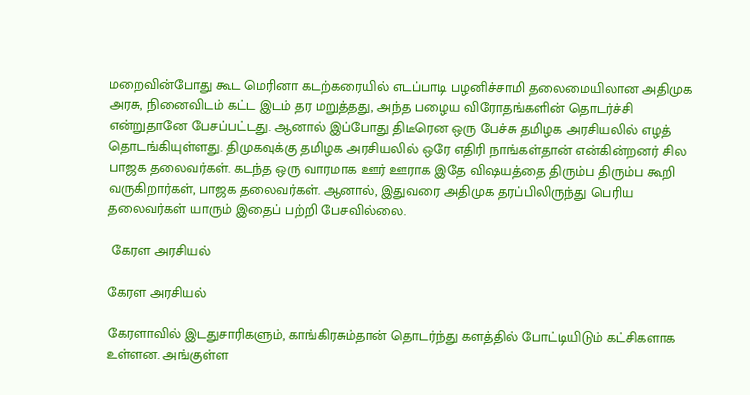மறைவின்போது கூட மெரினா கடற்கரையில் எடப்பாடி பழனிச்சாமி தலைமையிலான அதிமுக அரசு, நினைவிடம் கட்ட இடம் தர மறுத்தது, அந்த பழைய விரோதங்களின் தொடர்ச்சி என்றுதானே பேசப்பட்டது. ஆனால் இப்போது திடீரென ஒரு பேச்சு தமிழக அரசியலில் எழத் தொடங்கியுள்ளது. திமுகவுக்கு தமிழக அரசியலில் ஒரே எதிரி நாங்கள்தான் என்கின்றனர் சில பாஜக தலைவர்கள். கடந்த ஒரு வாரமாக ஊர் ஊராக இதே விஷயத்தை திரும்ப திரும்ப கூறி வருகிறார்கள், பாஜக தலைவர்கள். ஆனால், இதுவரை அதிமுக தரப்பிலிருந்து பெரிய தலைவர்கள் யாரும் இதைப் பற்றி பேசவில்லை.

 கேரள அரசியல்

கேரள அரசியல்

கேரளாவில் இடதுசாரிகளும், காங்கிரசும்தான் தொடர்ந்து களத்தில் போட்டியிடும் கட்சிகளாக உள்ளன. அங்குள்ள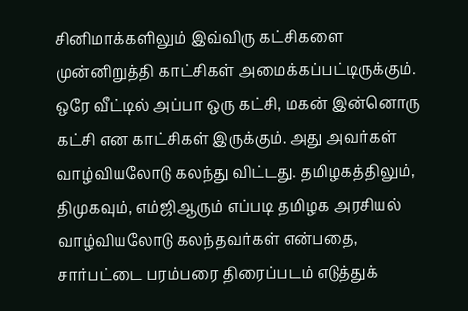சினிமாக்களிலும் இவ்விரு கட்சிகளை முன்னிறுத்தி காட்சிகள் அமைக்கப்பட்டிருக்கும். ஒரே வீட்டில் அப்பா ஒரு கட்சி, மகன் இன்னொரு கட்சி என காட்சிகள் இருக்கும். அது அவர்கள் வாழ்வியலோடு கலந்து விட்டது. தமிழகத்திலும், திமுகவும், எம்ஜிஆரும் எப்படி தமிழக அரசியல் வாழ்வியலோடு கலந்தவர்கள் என்பதை, சார்பட்டை பரம்பரை திரைப்படம் எடுத்துக்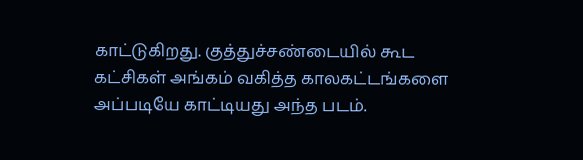காட்டுகிறது. குத்துச்சண்டையில் கூட கட்சிகள் அங்கம் வகித்த காலகட்டங்களை அப்படியே காட்டியது அந்த படம்.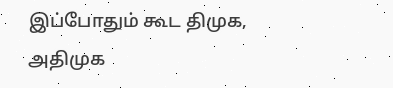இப்போதும் கூட திமுக, அதிமுக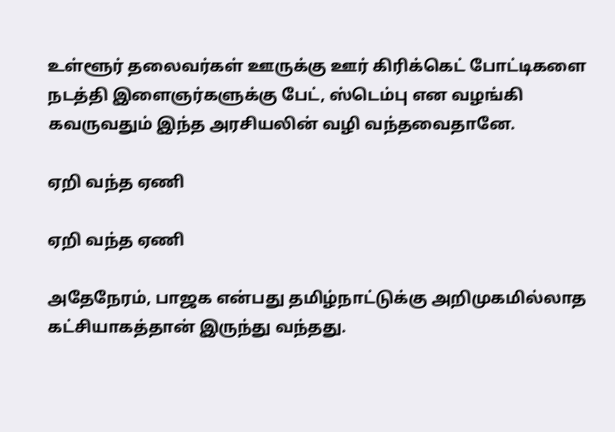உள்ளூர் தலைவர்கள் ஊருக்கு ஊர் கிரிக்கெட் போட்டிகளை நடத்தி இளைஞர்களுக்கு பேட், ஸ்டெம்பு என வழங்கி கவருவதும் இந்த அரசியலின் வழி வந்தவைதானே.

ஏறி வந்த ஏணி

ஏறி வந்த ஏணி

அதேநேரம், பாஜக என்பது தமிழ்நாட்டுக்கு அறிமுகமில்லாத கட்சியாகத்தான் இருந்து வந்தது.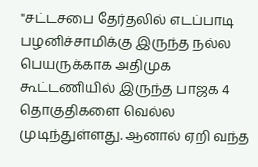"சட்டசபை தேர்தலில் எடப்பாடி பழனிச்சாமிக்கு இருந்த நல்ல பெயருக்காக அதிமுக கூட்டணியில் இருந்த பாஜக 4 தொகுதிகளை வெல்ல முடிந்துள்ளது. ஆனால் ஏறி வந்த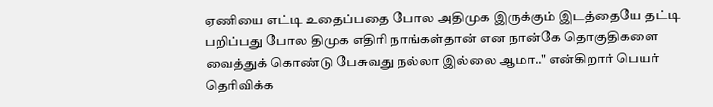ஏணியை எட்டி உதைப்பதை போல அதிமுக இருக்கும் இடத்தையே தட்டி பறிப்பது போல திமுக எதிரி நாங்கள்தான் என நான்கே தொகுதிகளை வைத்துக் கொண்டு பேசுவது நல்லா இல்லை ஆமா.." என்கிறார் பெயர் தெரிவிக்க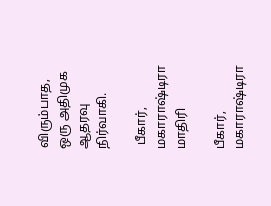விரும்பாத, ஒரு அதிமுக ஆதரவு நிர்வாகி.

 பீகார், மகாராஷ்டிரா மாதிரி

பீகார், மகாராஷ்டிரா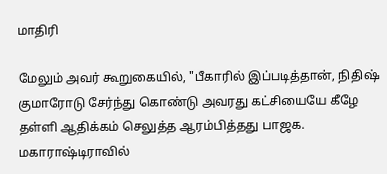மாதிரி

மேலும் அவர் கூறுகையில், "பீகாரில் இப்படித்தான், நிதிஷ் குமாரோடு சேர்ந்து கொண்டு அவரது கட்சியையே கீழே தள்ளி ஆதிக்கம் செலுத்த ஆரம்பித்தது பாஜக. மகாராஷ்டிராவில்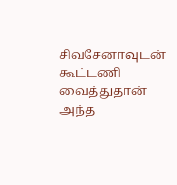சிவசேனாவுடன் கூட்டணி வைத்துதான் அந்த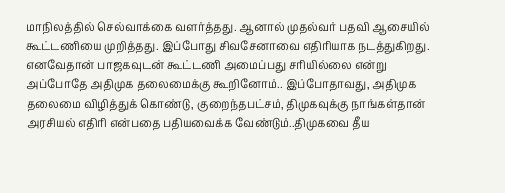மாநிலத்தில் செல்வாக்கை வளர்த்தது. ஆனால் முதல்வர் பதவி ஆசையில் கூட்டணியை முறித்தது. இப்போது சிவசேனாவை எதிரியாக நடத்துகிறது. எனவேதான் பாஜகவுடன் கூட்டணி அமைப்பது சரியில்லை என்று அப்போதே அதிமுக தலைமைக்கு கூறினோம்.. இப்போதாவது, அதிமுக தலைமை விழித்துக் கொண்டு, குறைந்தபட்சம், திமுகவுக்கு நாங்கள்தான் அரசியல் எதிரி என்பதை பதியவைக்க வேண்டும்..திமுகவை தீய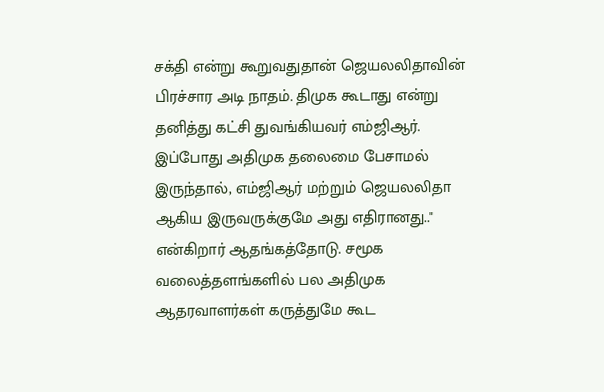சக்தி என்று கூறுவதுதான் ஜெயலலிதாவின் பிரச்சார அடி நாதம். திமுக கூடாது என்று தனித்து கட்சி துவங்கியவர் எம்ஜிஆர். இப்போது அதிமுக தலைமை பேசாமல் இருந்தால், எம்ஜிஆர் மற்றும் ஜெயலலிதா ஆகிய இருவருக்குமே அது எதிரானது.." என்கிறார் ஆதங்கத்தோடு. சமூக வலைத்தளங்களில் பல அதிமுக ஆதரவாளர்கள் கருத்துமே கூட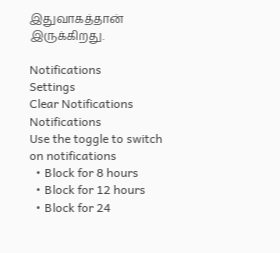இதுவாகத்தான் இருக்கிறது.

Notifications
Settings
Clear Notifications
Notifications
Use the toggle to switch on notifications
  • Block for 8 hours
  • Block for 12 hours
  • Block for 24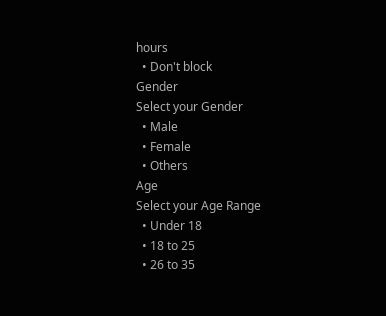hours
  • Don't block
Gender
Select your Gender
  • Male
  • Female
  • Others
Age
Select your Age Range
  • Under 18
  • 18 to 25
  • 26 to 35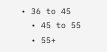• 36 to 45
  • 45 to 55
  • 55+